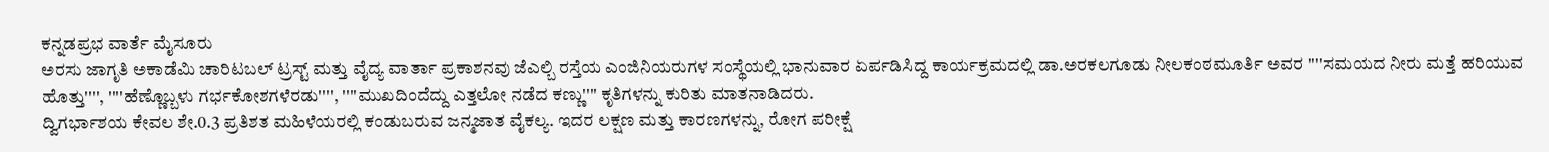ಕನ್ನಡಪ್ರಭ ವಾರ್ತೆ ಮೈಸೂರು
ಅರಸು ಜಾಗೃತಿ ಅಕಾಡೆಮಿ ಚಾರಿಟಬಲ್ ಟ್ರಸ್ಟ್ ಮತ್ತು ವೈದ್ಯ ವಾರ್ತಾ ಪ್ರಕಾಶನವು ಜೆಎಲ್ಬಿ ರಸ್ತೆಯ ಎಂಜಿನಿಯರುಗಳ ಸಂಸ್ಥೆಯಲ್ಲಿ ಭಾನುವಾರ ಏರ್ಪಡಿಸಿದ್ದ ಕಾರ್ಯಕ್ರಮದಲ್ಲಿ ಡಾ.ಅರಕಲಗೂಡು ನೀಲಕಂಠಮೂರ್ತಿ ಅವರ ''''ಸಮಯದ ನೀರು ಮತ್ತೆ ಹರಿಯುವ ಹೊತ್ತು'''', ''''ಹೆಣ್ಣೊಬ್ಬಳು ಗರ್ಭಕೋಶಗಳೆರಡು'''', ''''ಮುಖದಿಂದೆದ್ದು ಎತ್ತಲೋ ನಡೆದ ಕಣ್ಣು'''' ಕೃತಿಗಳನ್ನು ಕುರಿತು ಮಾತನಾಡಿದರು.
ದ್ವಿಗರ್ಭಾಶಯ ಕೇವಲ ಶೇ.0.3 ಪ್ರತಿಶತ ಮಹಿಳೆಯರಲ್ಲಿ ಕಂಡುಬರುವ ಜನ್ಮಜಾತ ವೈಕಲ್ಯ. ಇದರ ಲಕ್ಷಣ ಮತ್ತು ಕಾರಣಗಳನ್ನು, ರೋಗ ಪರೀಕ್ಷೆ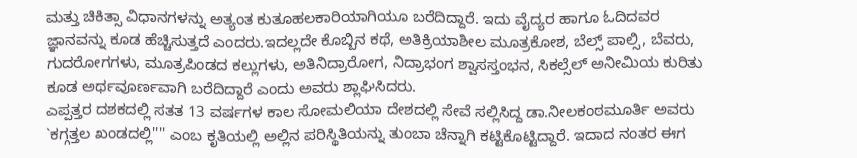ಮತ್ತು ಚಿಕಿತ್ಸಾ ವಿಧಾನಗಳನ್ನು ಅತ್ಯಂತ ಕುತೂಹಲಕಾರಿಯಾಗಿಯೂ ಬರೆದಿದ್ದಾರೆ. ಇದು ವೈದ್ಯರ ಹಾಗೂ ಓದಿದವರ ಜ್ಞಾನವನ್ನು ಕೂಡ ಹೆಚ್ಚಿಸುತ್ತದೆ ಎಂದರು.ಇದಲ್ಲದೇ ಕೊಬ್ಬಿನ ಕಥೆ, ಅತಿಕ್ರಿಯಾಶೀಲ ಮೂತ್ರಕೋಶ, ಬೆಲ್ಸ್ ಪಾಲ್ಸಿ, ಬೆವರು, ಗುದರೋಗಗಳು, ಮೂತ್ರಪಿಂಡದ ಕಲ್ಲುಗಳು, ಅತಿನಿದ್ರಾರೋಗ, ನಿದ್ರಾಭಂಗ ಶ್ವಾಸಸ್ತಂಭನ, ಸಿಕಲ್ಸೆಲ್ ಅನೀಮಿಯ ಕುರಿತು ಕೂಡ ಅರ್ಥವೂರ್ಣವಾಗಿ ಬರೆದಿದ್ದಾರೆ ಎಂದು ಅವರು ಶ್ಲಾಘಿಸಿದರು.
ಎಪ್ಪತ್ತರ ದಶಕದಲ್ಲಿ ಸತತ 13 ವರ್ಷಗಳ ಕಾಲ ಸೋಮಲಿಯಾ ದೇಶದಲ್ಲಿ ಸೇವೆ ಸಲ್ಲಿಸಿದ್ದ ಡಾ.ನೀಲಕಂಠಮೂರ್ತಿ ಅವರು `ಕಗ್ಗತ್ತಲ ಖಂಡದಲ್ಲಿ'''' ಎಂಬ ಕೃತಿಯಲ್ಲಿ ಅಲ್ಲಿನ ಪರಿಸ್ಥಿತಿಯನ್ನು ತುಂಬಾ ಚೆನ್ನಾಗಿ ಕಟ್ಟಿಕೊಟ್ಟಿದ್ದಾರೆ. ಇದಾದ ನಂತರ ಈಗ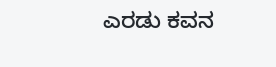ಎರಡು ಕವನ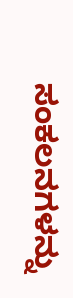ಸಂಕಲನಗಳನ್ನು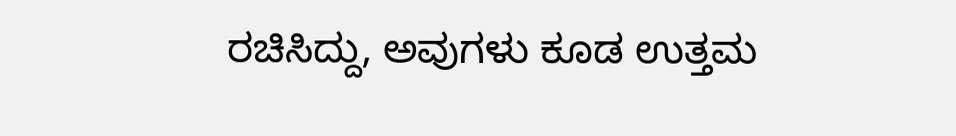ರಚಿಸಿದ್ದು, ಅವುಗಳು ಕೂಡ ಉತ್ತಮ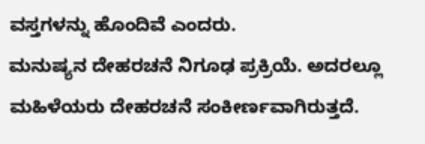ವಸ್ತಗಳನ್ನು ಹೊಂದಿವೆ ಎಂದರು.
ಮನುಷ್ಯನ ದೇಹರಚನೆ ನಿಗೂಢ ಪ್ರಕ್ರಿಯೆ. ಅದರಲ್ಲೂ ಮಹಿಳೆಯರು ದೇಹರಚನೆ ಸಂಕೀರ್ಣವಾಗಿರುತ್ತದೆ.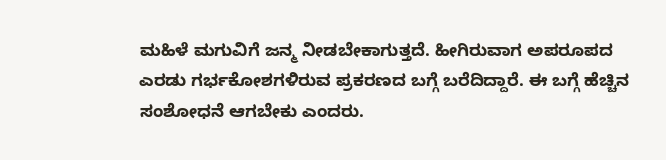ಮಹಿಳೆ ಮಗುವಿಗೆ ಜನ್ಮ ನೀಡಬೇಕಾಗುತ್ತದೆ. ಹೀಗಿರುವಾಗ ಅಪರೂಪದ ಎರಡು ಗರ್ಭಕೋಶಗಳಿರುವ ಪ್ರಕರಣದ ಬಗ್ಗೆ ಬರೆದಿದ್ದಾರೆ. ಈ ಬಗ್ಗೆ ಹೆಚ್ಚಿನ ಸಂಶೋಧನೆ ಆಗಬೇಕು ಎಂದರು.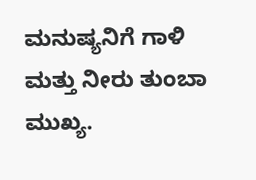ಮನುಷ್ಯನಿಗೆ ಗಾಳಿ ಮತ್ತು ನೀರು ತುಂಬಾ ಮುಖ್ಯ.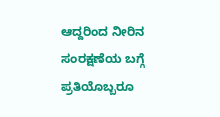ಆದ್ದರಿಂದ ನೀರಿನ ಸಂರಕ್ಷಣೆಯ ಬಗ್ಗೆ ಪ್ರತಿಯೊಬ್ಬರೂ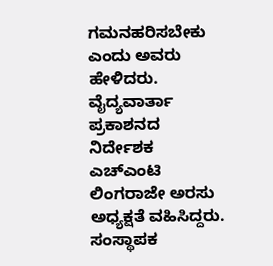ಗಮನಹರಿಸಬೇಕು ಎಂದು ಅವರು ಹೇಳಿದರು.
ವೈದ್ಯವಾರ್ತಾ ಪ್ರಕಾಶನದ ನಿರ್ದೇಶಕ ಎಚ್ಎಂಟಿ ಲಿಂಗರಾಜೇ ಅರಸು ಅಧ್ಯಕ್ಷತೆ ವಹಿಸಿದ್ದರು. ಸಂಸ್ಥಾಪಕ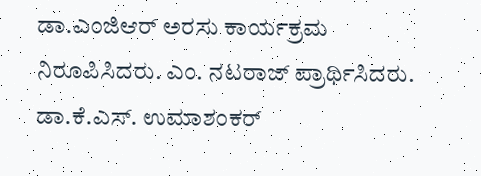ಡಾ.ಎಂಜಿಆರ್ ಅರಸು ಕಾರ್ಯಕ್ರಮ ನಿರೂಪಿಸಿದರು. ಎಂ. ನಟರಾಜ್ ಪ್ರಾರ್ಥಿಸಿದರು. ಡಾ.ಕೆ.ಎಸ್. ಉಮಾಶಂಕರ್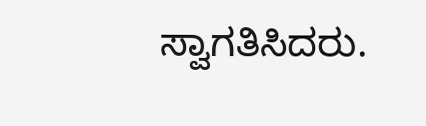ಸ್ವಾಗತಿಸಿದರು.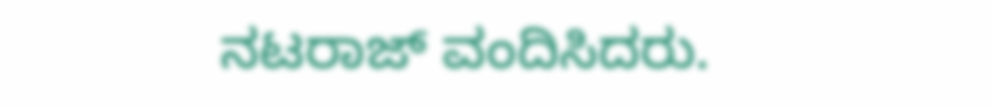ನಟರಾಜ್ ವಂದಿಸಿದರು.